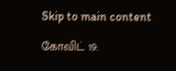Skip to main content

கோவிட் 19: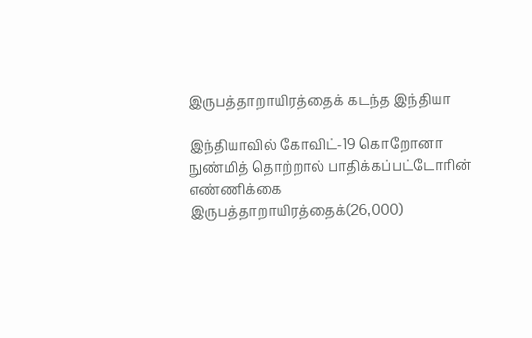இருபத்தாறாயிரத்தைக் கடந்த இந்தியா

இந்தியாவில் கோவிட்-19 கொறோனா நுண்மித் தொற்றால் பாதிக்கப்பட்டோரின் எண்ணிக்கை இருபத்தாறாயிரத்தைக்(26,000)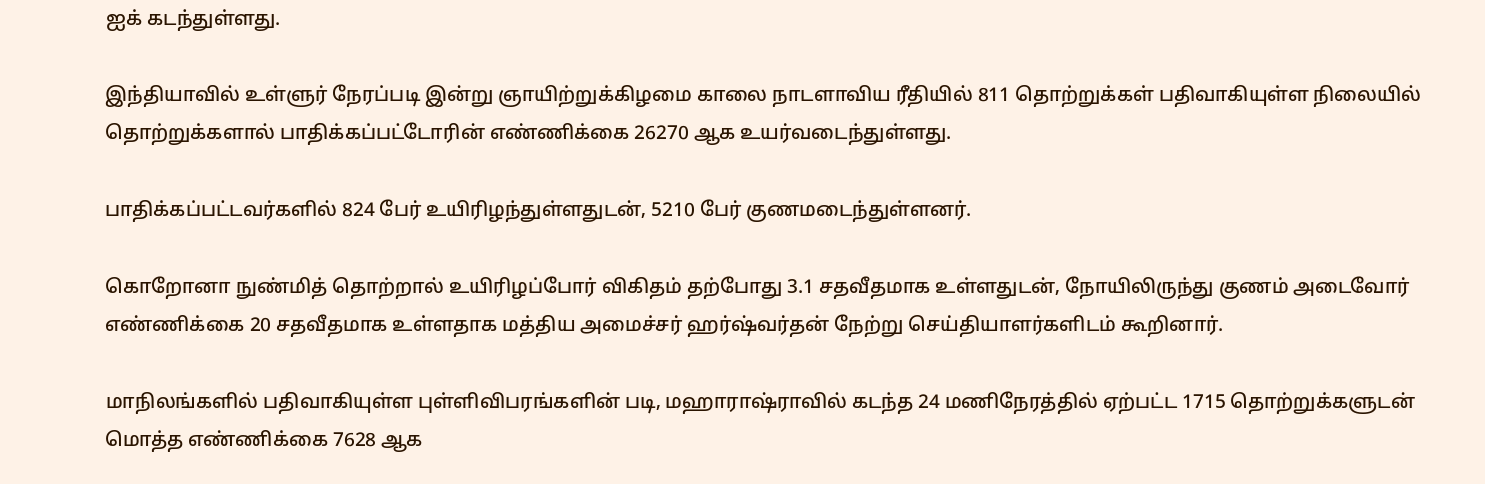ஐக் கடந்துள்ளது.

இந்தியாவில் உள்ளுர் நேரப்படி இன்று ஞாயிற்றுக்கிழமை காலை நாடளாவிய ரீதியில் 811 தொற்றுக்கள் பதிவாகியுள்ள நிலையில் தொற்றுக்களால் பாதிக்கப்பட்டோரின் எண்ணிக்கை 26270 ஆக உயர்வடைந்துள்ளது.

பாதிக்கப்பட்டவர்களில் 824 பேர் உயிரிழந்துள்ளதுடன், 5210 பேர் குணமடைந்துள்ளனர்.

கொறோனா நுண்மித் தொற்றால் உயிரிழப்போர் விகிதம் தற்போது 3.1 சதவீதமாக உள்ளதுடன், நோயிலிருந்து குணம் அடைவோர் எண்ணிக்கை 20 சதவீதமாக உள்ளதாக மத்திய அமைச்சர் ஹர்ஷ்வர்தன் நேற்று செய்தியாளர்களிடம் கூறினார்.

மாநிலங்களில் பதிவாகியுள்ள புள்ளிவிபரங்களின் படி, மஹாராஷ்ராவில் கடந்த 24 மணிநேரத்தில் ஏற்பட்ட 1715 தொற்றுக்களுடன் மொத்த எண்ணிக்கை 7628 ஆக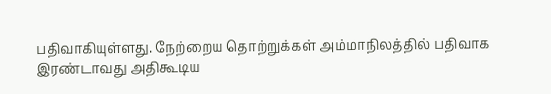பதிவாகியுள்ளது. நேற்றைய தொற்றுக்கள் அம்மாநிலத்தில் பதிவாக இரண்டாவது அதிகூடிய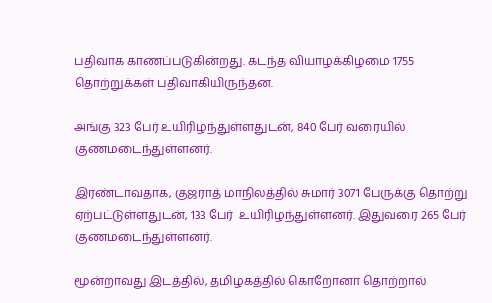பதிவாக காணப்படுகின்றது. கடந்த வியாழக்கிழமை 1755 தொற்றுக்கள் பதிவாகியிருந்தன.

அங்கு 323 பேர் உயிரிழந்துள்ளதுடன், 840 பேர் வரையில் குணமடைந்துள்ளனர்.

இரண்டாவதாக, குஜராத் மாநிலத்தில் சுமார் 3071 பேருக்கு தொற்று ஏற்பட்டுள்ளதுடன், 133 பேர்  உயிரிழந்துள்ளனர். இதுவரை 265 பேர் குணமடைந்துள்ளனர்.

மூன்றாவது இடத்தில், தமிழகத்தில் கொறோனா தொற்றால்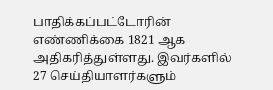பாதிக்கப்பட்டோரின் எண்ணிக்கை 1821 ஆக அதிகரித்துள்ளது. இவர்களில் 27 செய்தியாளர்களும்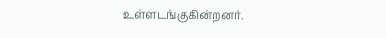உள்ளடங்குகின்றனர்.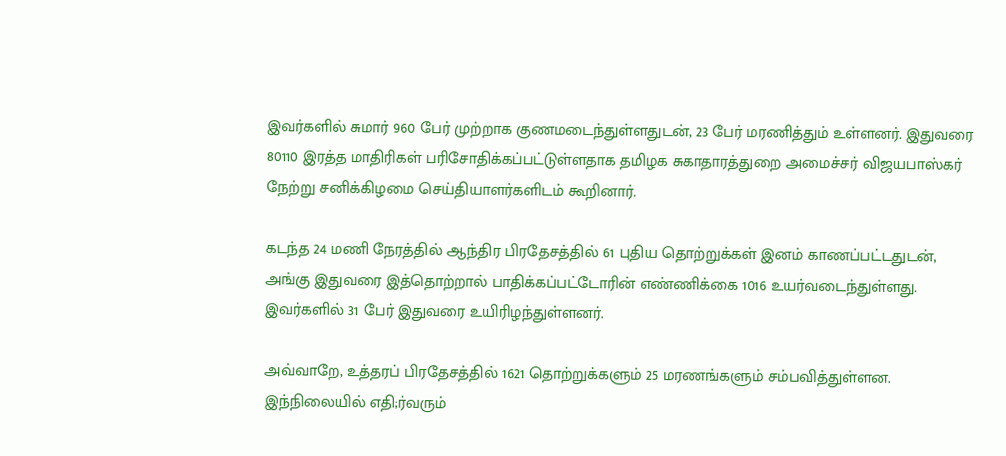இவர்களில் சுமார் 960 பேர் முற்றாக குணமடைந்துள்ளதுடன், 23 பேர் மரணித்தும் உள்ளனர். இதுவரை 80110 இரத்த மாதிரிகள் பரிசோதிக்கப்பட்டுள்ளதாக தமிழக சுகாதாரத்துறை அமைச்சர் விஜயபாஸ்கர் நேற்று சனிக்கிழமை செய்தியாளர்களிடம் கூறினார்.

கடந்த 24 மணி நேரத்தில் ஆந்திர பிரதேசத்தில் 61 புதிய தொற்றுக்கள் இனம் காணப்பட்டதுடன், அங்கு இதுவரை இத்தொற்றால் பாதிக்கப்பட்டோரின் எண்ணிக்கை 1016 உயர்வடைந்துள்ளது. இவர்களில் 31 பேர் இதுவரை உயிரிழந்துள்ளனர்.

அவ்வாறே, உத்தரப் பிரதேசத்தில் 1621 தொற்றுக்களும் 25 மரணங்களும் சம்பவித்துள்ளன. இந்நிலையில் எதி;ர்வரும்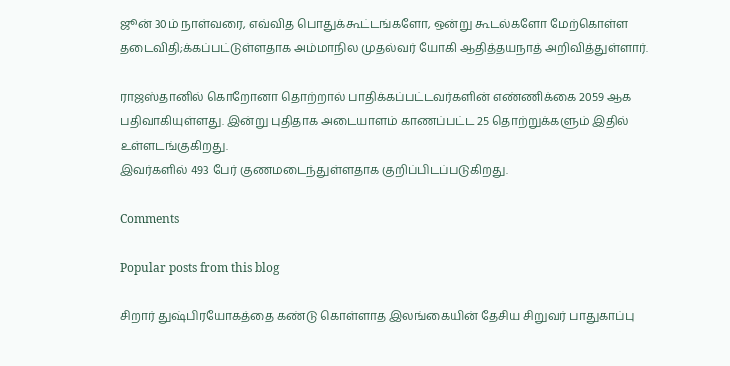ஜூன் 30ம் நாள்வரை, எவ்வித பொதுக்கூட்டங்களோ, ஒன்று கூடல்களோ மேற்கொள்ள தடைவிதி;க்கப்பட்டுள்ளதாக அம்மாநில முதல்வர் யோகி ஆதித்தயநாத் அறிவித்துள்ளார்.

ராஜஸ்தானில் கொறோனா தொற்றால் பாதிக்கப்பட்டவர்களின் எண்ணிக்கை 2059 ஆக பதிவாகியுள்ளது. இன்று புதிதாக அடையாளம் காணப்பட்ட 25 தொற்றுக்களும் இதில் உள்ளடங்குகிறது.
இவர்களில் 493 பேர் குணமடைந்துள்ளதாக குறிப்பிடப்படுகிறது.

Comments

Popular posts from this blog

சிறார் துஷ்பிரயோகத்தை கண்டு கொள்ளாத இலங்கையின் தேசிய சிறுவர் பாதுகாப்பு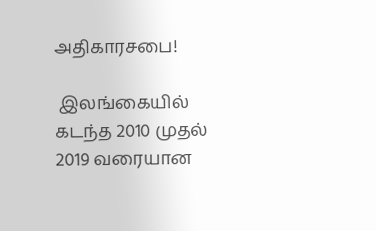அதிகாரசபை!

 இலங்கையில் கடந்த 2010 முதல் 2019 வரையான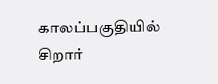காலப்பகுதியில் சிறார்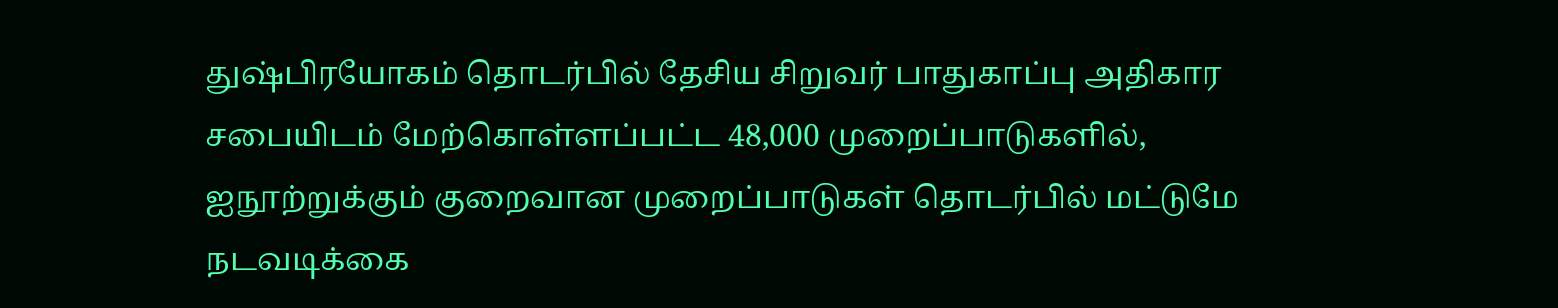துஷ்பிரயோகம் தொடர்பில் தேசிய சிறுவர் பாதுகாப்பு அதிகார சபையிடம் மேற்கொள்ளப்பட்ட 48,000 முறைப்பாடுகளில், ஐநூற்றுக்கும் குறைவான முறைப்பாடுகள் தொடர்பில் மட்டுமே நடவடிக்கை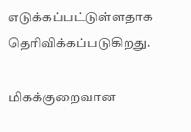எடுக்கப்பட்டுள்ளதாக தெரிவிக்கப்படுகிறது.

மிகக்குறைவான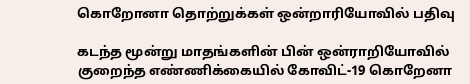கொறோனா தொற்றுக்கள் ஒன்றாரியோவில் பதிவு

கடந்த மூன்று மாதங்களின் பின் ஒன்ராறியோவில் குறைந்த எண்ணிக்கையில் கோவிட்-19 கொறேனா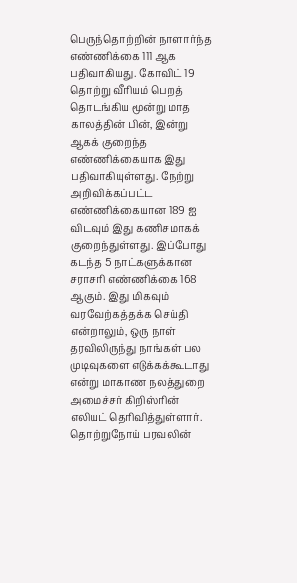பெருந்தொற்றின் நாளார்ந்த எண்ணிக்கை 111 ஆக பதிவாகியது. கோவிட் 19 தொற்று வீரியம் பெறத் தொடங்கிய மூன்று மாத காலத்தின் பின், இன்று ஆகக் குறைந்த எண்ணிக்கையாக இது பதிவாகியுள்ளது. நேற்று அறிவிக்கப்பட்ட எண்ணிக்கையான 189 ஐ விடவும் இது கணிசமாகக் குறைந்துள்ளது. இப்போது கடந்த 5 நாட்களுக்கான சராசரி எண்ணிக்கை 168 ஆகும். இது மிகவும் வரவேற்கத்தக்க செய்தி என்றாலும், ஒரு நாள் தரவிலிருந்து நாங்கள் பல முடிவுகளை எடுக்கக்கூடாது என்று மாகாண நலத்துறை அமைச்சர் கிறிஸ்ரின் எலியட் தெரிவித்துள்ளார். தொற்றுநோய் பரவலின்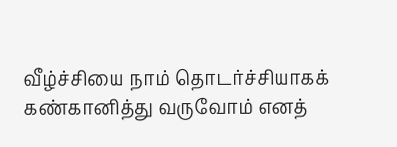வீழ்ச்சியை நாம் தொடர்ச்சியாகக் கண்கானித்து வருவோம் எனத்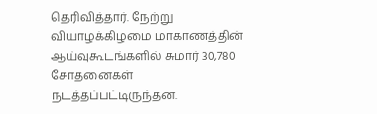தெரிவித்தார். நேற்று வியாழக்கிழமை மாகாணத்தின் ஆய்வுகூடங்களில் சுமார் 30,780 சோதனைகள் நடத்தப்பட்டிருந்தன.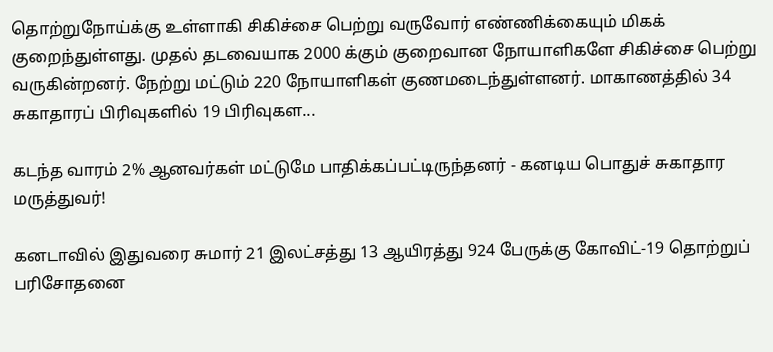தொற்றுநோய்க்கு உள்ளாகி சிகிச்சை பெற்று வருவோர் எண்ணிக்கையும் மிகக் குறைந்துள்ளது. முதல் தடவையாக 2000 க்கும் குறைவான நோயாளிகளே சிகிச்சை பெற்று வருகின்றனர். நேற்று மட்டும் 220 நோயாளிகள் குணமடைந்துள்ளனர். மாகாணத்தில் 34 சுகாதாரப் பிரிவுகளில் 19 பிரிவுகள...

கடந்த வாரம் 2% ஆனவர்கள் மட்டுமே பாதிக்கப்பட்டிருந்தனர் - கனடிய பொதுச் சுகாதார மருத்துவர்!

கனடாவில் இதுவரை சுமார் 21 இலட்சத்து 13 ஆயிரத்து 924 பேருக்கு கோவிட்-19 தொற்றுப் பரிசோதனை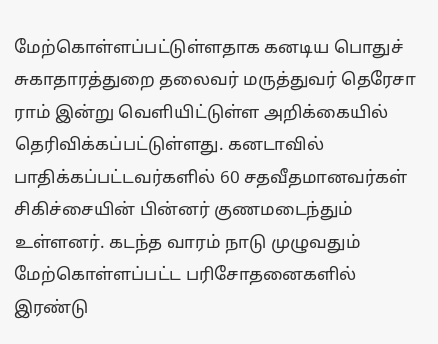மேற்கொள்ளப்பட்டுள்ளதாக கனடிய பொதுச் சுகாதாரத்துறை தலைவர் மருத்துவர் தெரேசா ராம் இன்று வெளியிட்டுள்ள அறிக்கையில் தெரிவிக்கப்பட்டுள்ளது. கனடாவில் பாதிக்கப்பட்டவர்களில் 60 சதவீதமானவர்கள் சிகிச்சையின் பின்னர் குணமடைந்தும் உள்ளனர். கடந்த வாரம் நாடு முழுவதும் மேற்கொள்ளப்பட்ட பரிசோதனைகளில் இரண்டு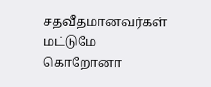சதவீதமானவர்கள் மட்டுமே கொறோனா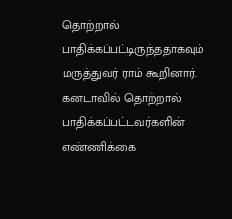தொற்றால் பாதிக்கப்பட்டிருந்ததாகவும் மருத்துவர் ராம் கூறினார். கனடாவில் தொற்றால் பாதிக்கப்பட்டவர்களின் எண்ணிக்கை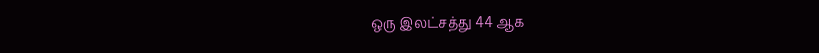ஒரு இலட்சத்து 44 ஆக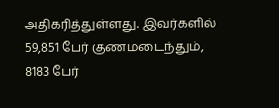அதிகரித்துள்ளது. இவர்களில் 59,851 பேர் குணமடைந்தும், 8183 பேர்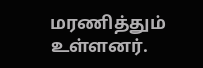மரணித்தும் உள்ளனர்.